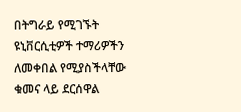በትግራይ የሚገኙት ዩኒቨርሲቲዎች ተማሪዎችን ለመቀበል የሚያስችላቸው ቁመና ላይ ደርሰዋል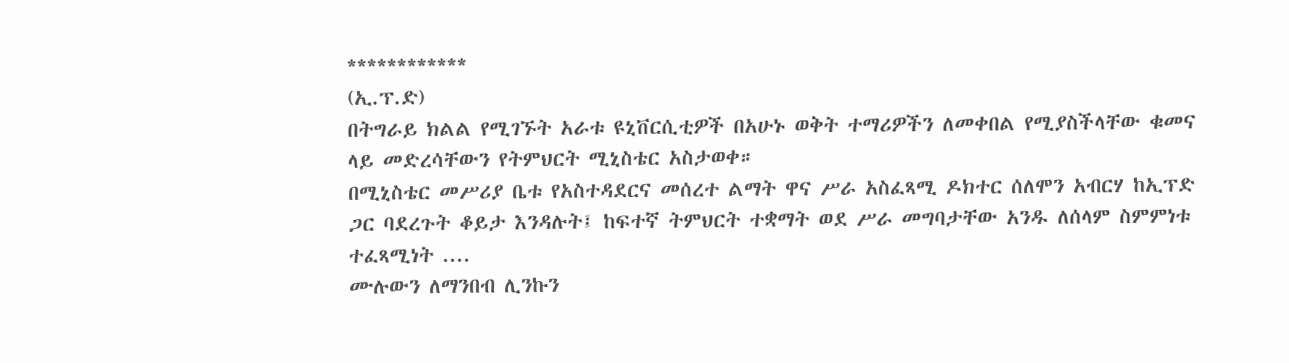************
(ኢ.ፕ.ድ)
በትግራይ ክልል የሚገኙት አራቱ ዩኒቨርሲቲዎች በአሁኑ ወቅት ተማሪዎችን ለመቀበል የሚያስችላቸው ቁመና ላይ መድረሳቸውን የትምህርት ሚኒስቴር አስታወቀ።
በሚኒስቴር መሥሪያ ቤቱ የአስተዳደርና መሰረተ ልማት ዋና ሥራ አስፈጻሚ ዶክተር ሰለሞን አብርሃ ከኢፕድ ጋር ባደረጉት ቆይታ እንዳሉት፤ ከፍተኛ ትምህርት ተቋማት ወደ ሥራ መግባታቸው አንዱ ለሰላም ስምምነቱ ተፈጻሚነት ....
ሙሉውን ለማንበብ ሊንኩን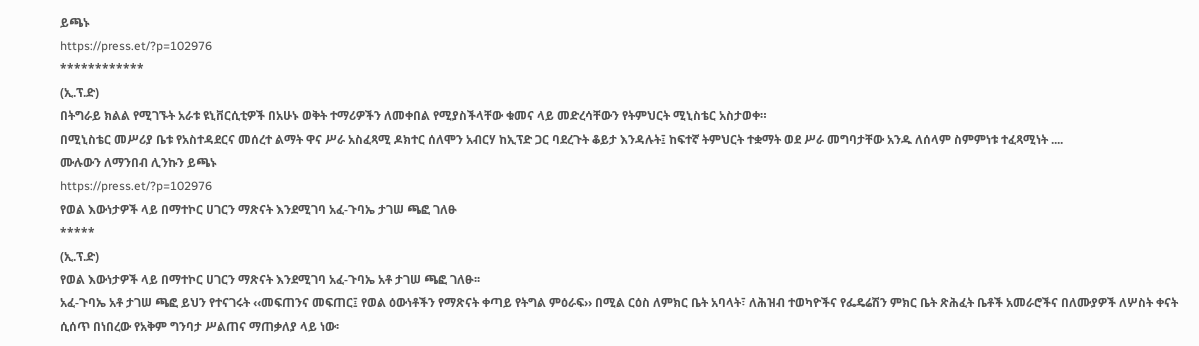ይጫኑ
https://press.et/?p=102976
************
(ኢ.ፕ.ድ)
በትግራይ ክልል የሚገኙት አራቱ ዩኒቨርሲቲዎች በአሁኑ ወቅት ተማሪዎችን ለመቀበል የሚያስችላቸው ቁመና ላይ መድረሳቸውን የትምህርት ሚኒስቴር አስታወቀ።
በሚኒስቴር መሥሪያ ቤቱ የአስተዳደርና መሰረተ ልማት ዋና ሥራ አስፈጻሚ ዶክተር ሰለሞን አብርሃ ከኢፕድ ጋር ባደረጉት ቆይታ እንዳሉት፤ ከፍተኛ ትምህርት ተቋማት ወደ ሥራ መግባታቸው አንዱ ለሰላም ስምምነቱ ተፈጻሚነት ....
ሙሉውን ለማንበብ ሊንኩን ይጫኑ
https://press.et/?p=102976
የወል እውነታዎች ላይ በማተኮር ሀገርን ማጽናት እንደሚገባ አፈ-ጉባኤ ታገሠ ጫፎ ገለፁ
*****
(ኢ.ፕ.ድ)
የወል እውነታዎች ላይ በማተኮር ሀገርን ማጽናት እንደሚገባ አፈ-ጉባኤ አቶ ታገሠ ጫፎ ገለፁ፡፡
አፈ-ጉባኤ አቶ ታገሠ ጫፎ ይህን የተናገሩት ‹‹መፍጠንና መፍጠር፤ የወል ዕውነቶችን የማጽናት ቀጣይ የትግል ምዕራፍ›› በሚል ርዕስ ለምክር ቤት አባላት፣ ለሕዝብ ተወካዮችና የፌዴሬሽን ምክር ቤት ጽሕፈት ቤቶች አመራሮችና በለሙያዎች ለሦስት ቀናት ሲሰጥ በነበረው የአቅም ግንባታ ሥልጠና ማጠቃለያ ላይ ነው፡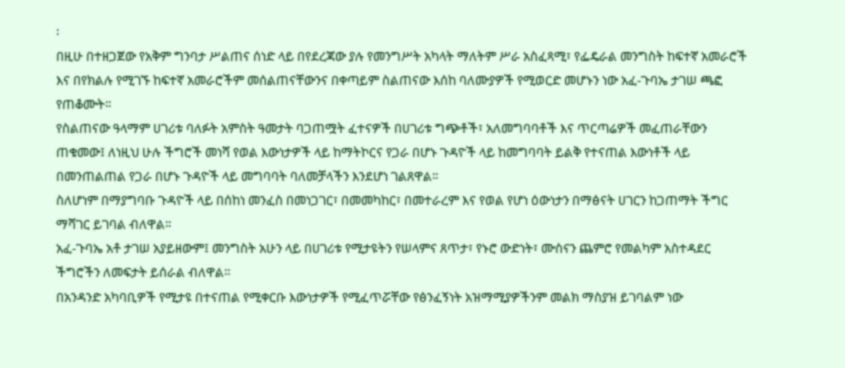፡
በዚሁ በተዘጋጀው የአቅም ግንባታ ሥልጠና ሰነድ ላይ በየደረጃው ያሉ የመንግሥት አካላት ማለትም ሥራ አስፈጻሚ፣ የፌዴራል መንግስት ከፍተኛ አመራሮች እና በየክልሉ የሚገኙ ከፍተኛ አመራሮችም መሰልጠናቸውንና በቀጣይም ስልጠናው እሰከ ባለሙያዎች የሚወርድ መሆኑን ነው አፈ-ጉባኤ ታገሠ ጫፎ የጠቆሙት፡፡
የስልጠናው ዓላማም ሀገሪቱ ባለፉት አምስት ዓመታት ባጋጠሟት ፈተናዎች በሀገሪቱ ግጭቶች፣ አለመግባባቶች እና ጥርጣሬዎች መፈጠራቸውን ጠቁመው፤ ለነዚህ ሁሉ ችግሮች መነሻ የወል እውነታዎች ላይ ከማትኮርና የጋራ በሆኑ ጉዳዮች ላይ ከመግባባት ይልቅ የተናጠል እውነቶች ላይ በመንጠልጠል የጋራ በሆኑ ጉዳዮች ላይ መግባባት ባለመቻላችን እንደሆነ ገልጸዋል፡፡
ስለሆነም በማያግባቡ ጉዳዮች ላይ በሰከነ መንፈስ በመነጋገር፣ በመመካከር፣ በመተራረም እና የወል የሆነ ዕውነታን በማፅናት ሀገርን ከጋጠማት ችግር ማሻገር ይገባል ብለዋል፡፡
አፈ-ጉባኤ አቶ ታገሠ አያይዘውም፤ መንግስት አሁን ላይ በሀገሪቱ የሚታዩትን የሠላምና ጸጥታ፣ የኑሮ ውድነት፣ ሙስናን ጨምሮ የመልካም አስተዳደር ችግሮችን ለመፍታት ይሰራል ብለዋል።
በአንዳንድ አካባቢዎች የሚታዩ በተናጠል የሚቀርቡ እውነታዎች የሚፈጥሯቸው የፅንፈኝነት አዝማሚያዎችንም መልክ ማስያዝ ይገባልም ነው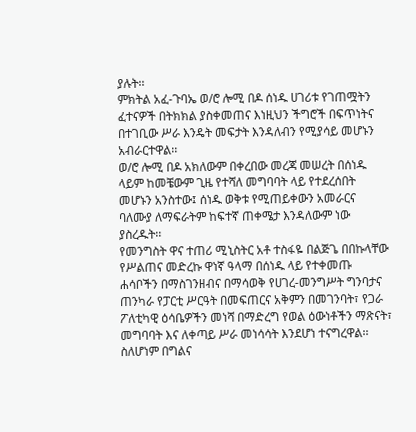ያሉት፡፡
ምክትል አፈ-ጉባኤ ወ/ሮ ሎሚ በዶ ሰነዱ ሀገሪቱ የገጠሟትን ፈተናዎች በትክክል ያስቀመጠና እነዚህን ችግሮች በፍጥነትና በተገቢው ሥራ እንዴት መፍታት እንዳለብን የሚያሳይ መሆኑን አብራርተዋል፡፡
ወ/ሮ ሎሚ በዶ አክለውም በቀረበው መረጃ መሠረት በሰነዱ ላይም ከመቼውም ጊዜ የተሻለ መግባባት ላይ የተደረሰበት መሆኑን አንስተው፤ ሰነዱ ወቅቱ የሚጠይቀውን አመራርና ባለሙያ ለማፍራትም ከፍተኛ ጠቀሜታ እንዳለውም ነው ያስረዱት፡፡
የመንግስት ዋና ተጠሪ ሚኒስትር አቶ ተስፋዬ በልጅጌ በበኩላቸው የሥልጠና መድረኩ ዋነኛ ዓላማ በሰነዱ ላይ የተቀመጡ ሐሳቦችን በማስገንዘብና በማሳወቅ የሀገረ-መንግሥት ግንባታና ጠንካራ የፓርቲ ሥርዓት በመፍጠርና አቅምን በመገንባት፣ የጋራ ፖለቲካዊ ዕሳቤዎችን መነሻ በማድረግ የወል ዕውነቶችን ማጽናት፣ መግባባት እና ለቀጣይ ሥራ መነሳሳት እንደሆነ ተናግረዋል፡፡
ስለሆነም በግልና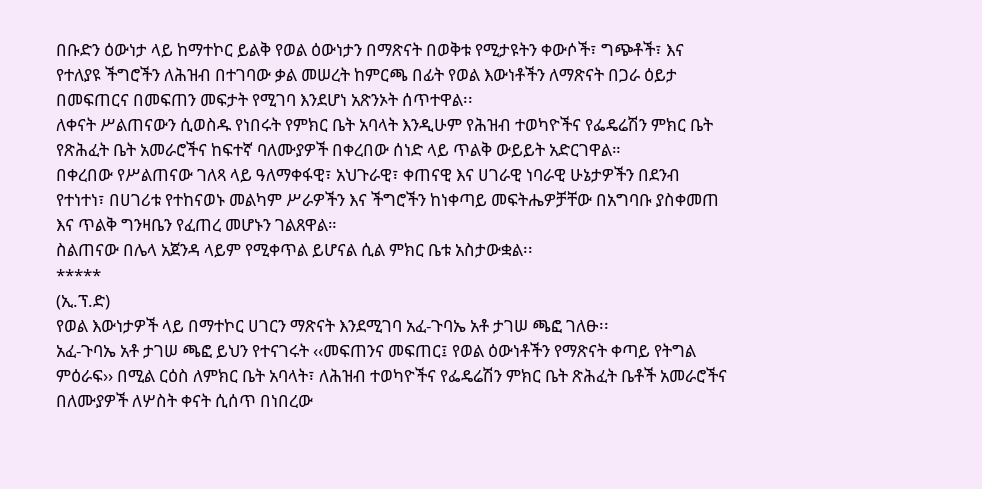በቡድን ዕውነታ ላይ ከማተኮር ይልቅ የወል ዕውነታን በማጽናት በወቅቱ የሚታዩትን ቀውሶች፣ ግጭቶች፣ እና የተለያዩ ችግሮችን ለሕዝብ በተገባው ቃል መሠረት ከምርጫ በፊት የወል እውነቶችን ለማጽናት በጋራ ዕይታ በመፍጠርና በመፍጠን መፍታት የሚገባ እንደሆነ አጽንኦት ሰጥተዋል፡፡
ለቀናት ሥልጠናውን ሲወስዱ የነበሩት የምክር ቤት አባላት እንዲሁም የሕዝብ ተወካዮችና የፌዴሬሽን ምክር ቤት የጽሕፈት ቤት አመራሮችና ከፍተኛ ባለሙያዎች በቀረበው ሰነድ ላይ ጥልቅ ውይይት አድርገዋል።
በቀረበው የሥልጠናው ገለጻ ላይ ዓለማቀፋዊ፣ አህጉራዊ፣ ቀጠናዊ እና ሀገራዊ ነባራዊ ሁኔታዎችን በደንብ የተነተነ፣ በሀገሪቱ የተከናወኑ መልካም ሥራዎችን እና ችግሮችን ከነቀጣይ መፍትሔዎቻቸው በአግባቡ ያስቀመጠ እና ጥልቅ ግንዛቤን የፈጠረ መሆኑን ገልጸዋል።
ስልጠናው በሌላ አጀንዳ ላይም የሚቀጥል ይሆናል ሲል ምክር ቤቱ አስታውቋል፡፡
*****
(ኢ.ፕ.ድ)
የወል እውነታዎች ላይ በማተኮር ሀገርን ማጽናት እንደሚገባ አፈ-ጉባኤ አቶ ታገሠ ጫፎ ገለፁ፡፡
አፈ-ጉባኤ አቶ ታገሠ ጫፎ ይህን የተናገሩት ‹‹መፍጠንና መፍጠር፤ የወል ዕውነቶችን የማጽናት ቀጣይ የትግል ምዕራፍ›› በሚል ርዕስ ለምክር ቤት አባላት፣ ለሕዝብ ተወካዮችና የፌዴሬሽን ምክር ቤት ጽሕፈት ቤቶች አመራሮችና በለሙያዎች ለሦስት ቀናት ሲሰጥ በነበረው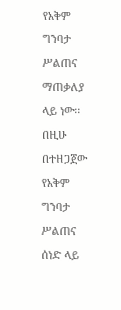የአቅም ግንባታ ሥልጠና ማጠቃለያ ላይ ነው፡፡
በዚሁ በተዘጋጀው የአቅም ግንባታ ሥልጠና ሰነድ ላይ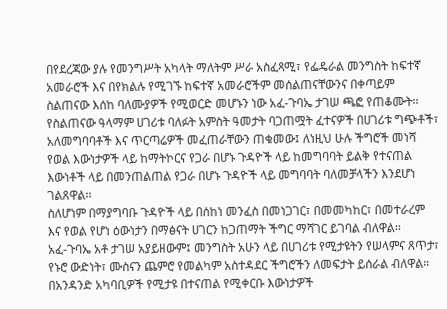በየደረጃው ያሉ የመንግሥት አካላት ማለትም ሥራ አስፈጻሚ፣ የፌዴራል መንግስት ከፍተኛ አመራሮች እና በየክልሉ የሚገኙ ከፍተኛ አመራሮችም መሰልጠናቸውንና በቀጣይም ስልጠናው እሰከ ባለሙያዎች የሚወርድ መሆኑን ነው አፈ-ጉባኤ ታገሠ ጫፎ የጠቆሙት፡፡
የስልጠናው ዓላማም ሀገሪቱ ባለፉት አምስት ዓመታት ባጋጠሟት ፈተናዎች በሀገሪቱ ግጭቶች፣ አለመግባባቶች እና ጥርጣሬዎች መፈጠራቸውን ጠቁመው፤ ለነዚህ ሁሉ ችግሮች መነሻ የወል እውነታዎች ላይ ከማትኮርና የጋራ በሆኑ ጉዳዮች ላይ ከመግባባት ይልቅ የተናጠል እውነቶች ላይ በመንጠልጠል የጋራ በሆኑ ጉዳዮች ላይ መግባባት ባለመቻላችን እንደሆነ ገልጸዋል፡፡
ስለሆነም በማያግባቡ ጉዳዮች ላይ በሰከነ መንፈስ በመነጋገር፣ በመመካከር፣ በመተራረም እና የወል የሆነ ዕውነታን በማፅናት ሀገርን ከጋጠማት ችግር ማሻገር ይገባል ብለዋል፡፡
አፈ-ጉባኤ አቶ ታገሠ አያይዘውም፤ መንግስት አሁን ላይ በሀገሪቱ የሚታዩትን የሠላምና ጸጥታ፣ የኑሮ ውድነት፣ ሙስናን ጨምሮ የመልካም አስተዳደር ችግሮችን ለመፍታት ይሰራል ብለዋል።
በአንዳንድ አካባቢዎች የሚታዩ በተናጠል የሚቀርቡ እውነታዎች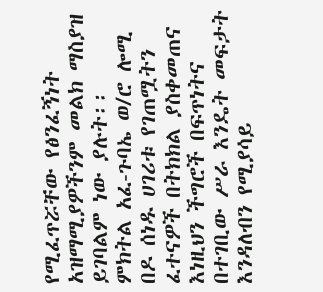የሚፈጥሯቸው የፅንፈኝነት አዝማሚያዎችንም መልክ ማስያዝ ይገባልም ነው ያሉት፡፡
ምክትል አፈ-ጉባኤ ወ/ሮ ሎሚ በዶ ሰነዱ ሀገሪቱ የገጠሟትን ፈተናዎች በትክክል ያስቀመጠና እነዚህን ችግሮች በፍጥነትና በተገቢው ሥራ እንዴት መፍታት እንዳለብን የሚያሳይ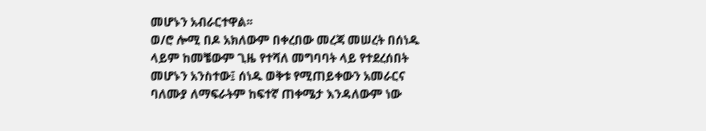መሆኑን አብራርተዋል፡፡
ወ/ሮ ሎሚ በዶ አክለውም በቀረበው መረጃ መሠረት በሰነዱ ላይም ከመቼውም ጊዜ የተሻለ መግባባት ላይ የተደረሰበት መሆኑን አንስተው፤ ሰነዱ ወቅቱ የሚጠይቀውን አመራርና ባለሙያ ለማፍራትም ከፍተኛ ጠቀሜታ እንዳለውም ነው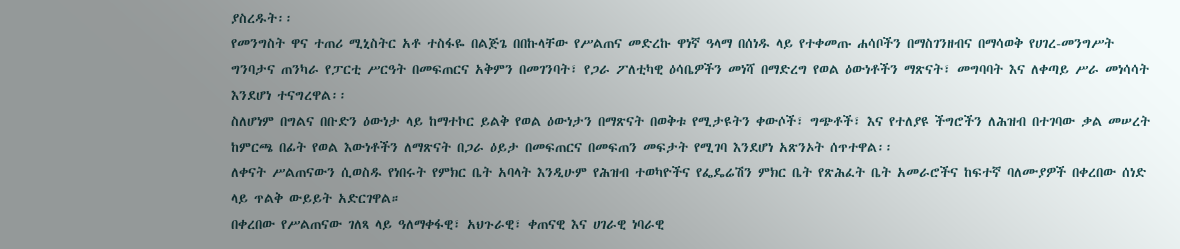ያስረዱት፡፡
የመንግስት ዋና ተጠሪ ሚኒስትር አቶ ተስፋዬ በልጅጌ በበኩላቸው የሥልጠና መድረኩ ዋነኛ ዓላማ በሰነዱ ላይ የተቀመጡ ሐሳቦችን በማስገንዘብና በማሳወቅ የሀገረ-መንግሥት ግንባታና ጠንካራ የፓርቲ ሥርዓት በመፍጠርና አቅምን በመገንባት፣ የጋራ ፖለቲካዊ ዕሳቤዎችን መነሻ በማድረግ የወል ዕውነቶችን ማጽናት፣ መግባባት እና ለቀጣይ ሥራ መነሳሳት እንደሆነ ተናግረዋል፡፡
ስለሆነም በግልና በቡድን ዕውነታ ላይ ከማተኮር ይልቅ የወል ዕውነታን በማጽናት በወቅቱ የሚታዩትን ቀውሶች፣ ግጭቶች፣ እና የተለያዩ ችግሮችን ለሕዝብ በተገባው ቃል መሠረት ከምርጫ በፊት የወል እውነቶችን ለማጽናት በጋራ ዕይታ በመፍጠርና በመፍጠን መፍታት የሚገባ እንደሆነ አጽንኦት ሰጥተዋል፡፡
ለቀናት ሥልጠናውን ሲወስዱ የነበሩት የምክር ቤት አባላት እንዲሁም የሕዝብ ተወካዮችና የፌዴሬሽን ምክር ቤት የጽሕፈት ቤት አመራሮችና ከፍተኛ ባለሙያዎች በቀረበው ሰነድ ላይ ጥልቅ ውይይት አድርገዋል።
በቀረበው የሥልጠናው ገለጻ ላይ ዓለማቀፋዊ፣ አህጉራዊ፣ ቀጠናዊ እና ሀገራዊ ነባራዊ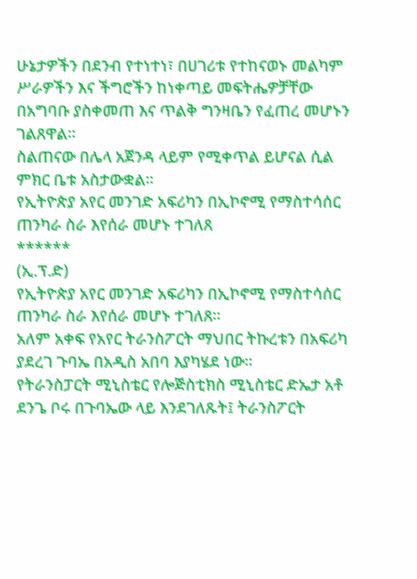ሁኔታዎችን በደንብ የተነተነ፣ በሀገሪቱ የተከናወኑ መልካም ሥራዎችን እና ችግሮችን ከነቀጣይ መፍትሔዎቻቸው በአግባቡ ያስቀመጠ እና ጥልቅ ግንዛቤን የፈጠረ መሆኑን ገልጸዋል።
ስልጠናው በሌላ አጀንዳ ላይም የሚቀጥል ይሆናል ሲል ምክር ቤቱ አስታውቋል፡፡
የኢትዮጵያ አየር መንገድ አፍሪካን በኢኮኖሚ የማስተሳሰር ጠንካራ ስራ እየሰራ መሆኑ ተገለጸ
******
(ኢ.ፕ.ድ)
የኢትዮጵያ አየር መንገድ አፍሪካን በኢኮኖሚ የማስተሳሰር ጠንካራ ስራ እየሰራ መሆኑ ተገለጸ።
አለም አቀፍ የአየር ትራንስፖርት ማህበር ትኩረቱን በአፍሪካ ያደረገ ጉባኤ በአዲስ አበባ እያካሄደ ነው።
የትራንስፓርት ሚኒስቴር የሎጅስቲክስ ሚኒስቴር ድኤታ አቶ ደንጌ ቦሩ በጉባኤው ላይ እንደገለጹት፤ ትራንስፖርት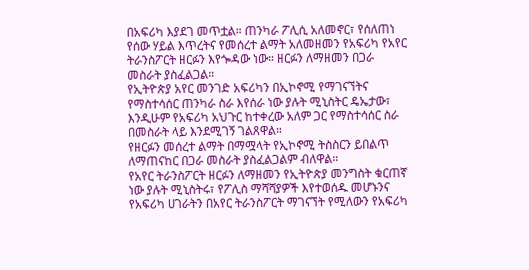በአፍሪካ እያደገ መጥቷል። ጠንካራ ፖሊሲ አለመኖር፣ የሰለጠነ የሰው ሃይል እጥረትና የመሰረተ ልማት አለመዘመን የአፍሪካ የአየር ትራንስፖርት ዘርፉን እየጐዳው ነው። ዘርፉን ለማዘመን በጋራ መስራት ያስፈልጋል።
የኢትዮጵያ አየር መንገድ አፍሪካን በኢኮኖሚ የማገናኘትና የማስተሳሰር ጠንካራ ስራ እየሰራ ነው ያሉት ሚኒስትር ዴኤታው፣ እንዲሁም የአፍሪካ አህጉር ከተቀረው አለም ጋር የማስተሳሰር ስራ በመስራት ላይ እንደሚገኝ ገልጸዋል።
የዘርፉን መሰረተ ልማት በማሟላት የኢኮኖሚ ትስስርን ይበልጥ ለማጠናከር በጋራ መስራት ያስፈልጋልም ብለዋል።
የአየር ትራንስፖርት ዘርፉን ለማዘመን የኢትዮጵያ መንግስት ቁርጠኛ ነው ያሉት ሚኒስትሩ፣ የፖሊስ ማሻሻያዎች እየተወሰዱ መሆኑንና የአፍሪካ ሀገራትን በአየር ትራንስፖርት ማገናኘት የሚለውን የአፍሪካ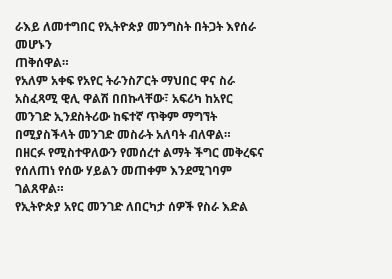ራእይ ለመተግበር የኢትዮጵያ መንግስት በትጋት እየሰራ መሆኑን
ጠቅሰዋል።
የአለም አቀፍ የአየር ትራንስፖርት ማህበር ዋና ስራ አስፈጻሚ ዊሊ ዋልሽ በበኩላቸው፣ አፍሪካ ከአየር መንገድ ኢንደስትሪው ከፍተኛ ጥቅም ማግኘት በሚያስችላት መንገድ መስራት አለባት ብለዋል።
በዘርፉ የሚስተዋለውን የመሰረተ ልማት ችግር መቅረፍና የሰለጠነ የሰው ሃይልን መጠቀም እንደሚገባም ገልጸዋል።
የኢትዮጵያ አየር መንገድ ለበርካታ ሰዎች የስራ እድል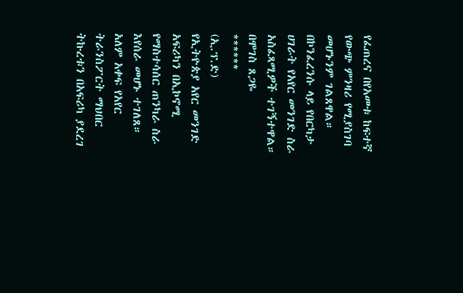የፈጠረና በየአመቱ ከፍተኛ የውጭ ምንዛሪ የሚያስገባ መሆኑንም ገልጸዋል።
በኮንፈረንሱ ላይ የበርካታ ሀገራት የአየር መንገድ ስራ አስፈጻሚዎች ተገኝተዋል።
በሞገስ ጸጋዬ
******
(ኢ.ፕ.ድ)
የኢትዮጵያ አየር መንገድ አፍሪካን በኢኮኖሚ የማስተሳሰር ጠንካራ ስራ እየሰራ መሆኑ ተገለጸ።
አለም አቀፍ የአየር ትራንስፖርት ማህበር ትኩረቱን በአፍሪካ ያደረገ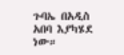ጉባኤ በአዲስ አበባ እያካሄደ ነው።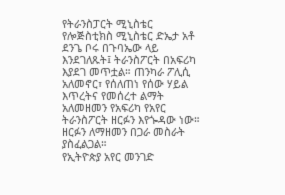የትራንስፓርት ሚኒስቴር የሎጅስቲክስ ሚኒስቴር ድኤታ አቶ ደንጌ ቦሩ በጉባኤው ላይ እንደገለጹት፤ ትራንስፖርት በአፍሪካ እያደገ መጥቷል። ጠንካራ ፖሊሲ አለመኖር፣ የሰለጠነ የሰው ሃይል እጥረትና የመሰረተ ልማት አለመዘመን የአፍሪካ የአየር ትራንስፖርት ዘርፉን እየጐዳው ነው። ዘርፉን ለማዘመን በጋራ መስራት ያስፈልጋል።
የኢትዮጵያ አየር መንገድ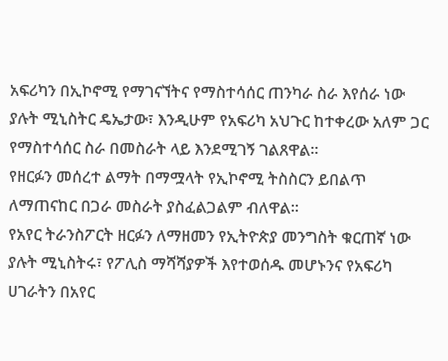አፍሪካን በኢኮኖሚ የማገናኘትና የማስተሳሰር ጠንካራ ስራ እየሰራ ነው ያሉት ሚኒስትር ዴኤታው፣ እንዲሁም የአፍሪካ አህጉር ከተቀረው አለም ጋር የማስተሳሰር ስራ በመስራት ላይ እንደሚገኝ ገልጸዋል።
የዘርፉን መሰረተ ልማት በማሟላት የኢኮኖሚ ትስስርን ይበልጥ ለማጠናከር በጋራ መስራት ያስፈልጋልም ብለዋል።
የአየር ትራንስፖርት ዘርፉን ለማዘመን የኢትዮጵያ መንግስት ቁርጠኛ ነው ያሉት ሚኒስትሩ፣ የፖሊስ ማሻሻያዎች እየተወሰዱ መሆኑንና የአፍሪካ ሀገራትን በአየር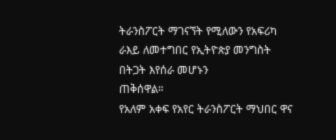ትራንስፖርት ማገናኘት የሚለውን የአፍሪካ ራእይ ለመተግበር የኢትዮጵያ መንግስት በትጋት እየሰራ መሆኑን
ጠቅሰዋል።
የአለም አቀፍ የአየር ትራንስፖርት ማህበር ዋና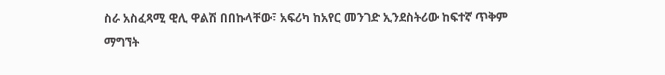ስራ አስፈጻሚ ዊሊ ዋልሽ በበኩላቸው፣ አፍሪካ ከአየር መንገድ ኢንደስትሪው ከፍተኛ ጥቅም ማግኘት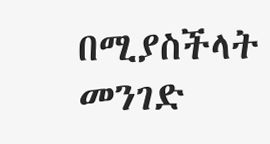በሚያስችላት መንገድ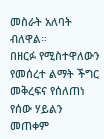መስራት አለባት ብለዋል።
በዘርፉ የሚስተዋለውን የመሰረተ ልማት ችግር መቅረፍና የሰለጠነ የሰው ሃይልን መጠቀም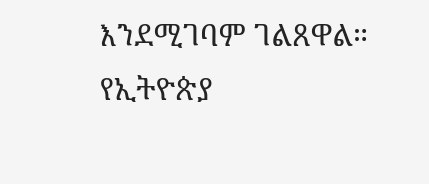እንደሚገባም ገልጸዋል።
የኢትዮጵያ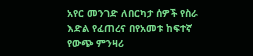አየር መንገድ ለበርካታ ሰዎች የስራ እድል የፈጠረና በየአመቱ ከፍተኛ የውጭ ምንዛሪ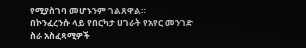የሚያስገባ መሆኑንም ገልጸዋል።
በኮንፈረንሱ ላይ የበርካታ ሀገራት የአየር መንገድ ስራ አስፈጻሚዎች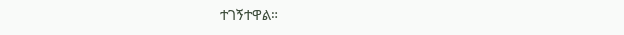ተገኝተዋል።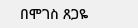በሞገስ ጸጋዬ